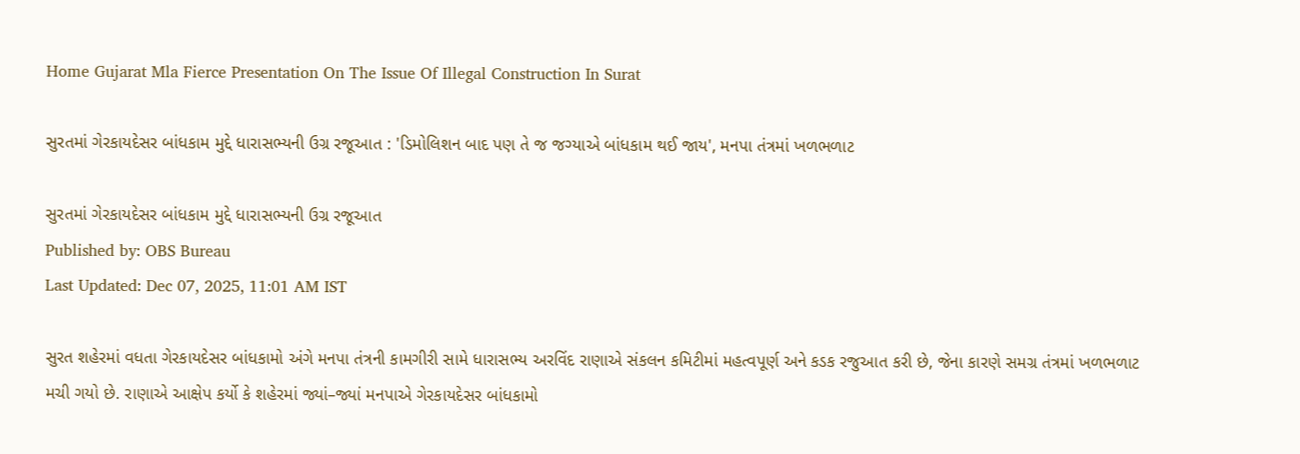Home Gujarat Mla Fierce Presentation On The Issue Of Illegal Construction In Surat

સુરતમાં ગેરકાયદેસર બાંધકામ મુદ્દે ધારાસભ્યની ઉગ્ર રજૂઆત : 'ડિમોલિશન બાદ પણ તે જ જગ્યાએ બાંધકામ થઈ જાય', મનપા તંત્રમાં ખળભળાટ

સુરતમાં ગેરકાયદેસર બાંધકામ મુદ્દે ધારાસભ્યની ઉગ્ર રજૂઆત
Published by: OBS Bureau
Last Updated: Dec 07, 2025, 11:01 AM IST

સુરત શહેરમાં વધતા ગેરકાયદેસર બાંધકામો અંગે મનપા તંત્રની કામગીરી સામે ધારાસભ્ય અરવિંદ રાણાએ સંકલન કમિટીમાં મહત્વપૂર્ણ અને કડક રજુઆત કરી છે, જેના કારણે સમગ્ર તંત્રમાં ખળભળાટ મચી ગયો છે. રાણાએ આક્ષેપ કર્યો કે શહેરમાં જ્યાં–જ્યાં મનપાએ ગેરકાયદેસર બાંધકામો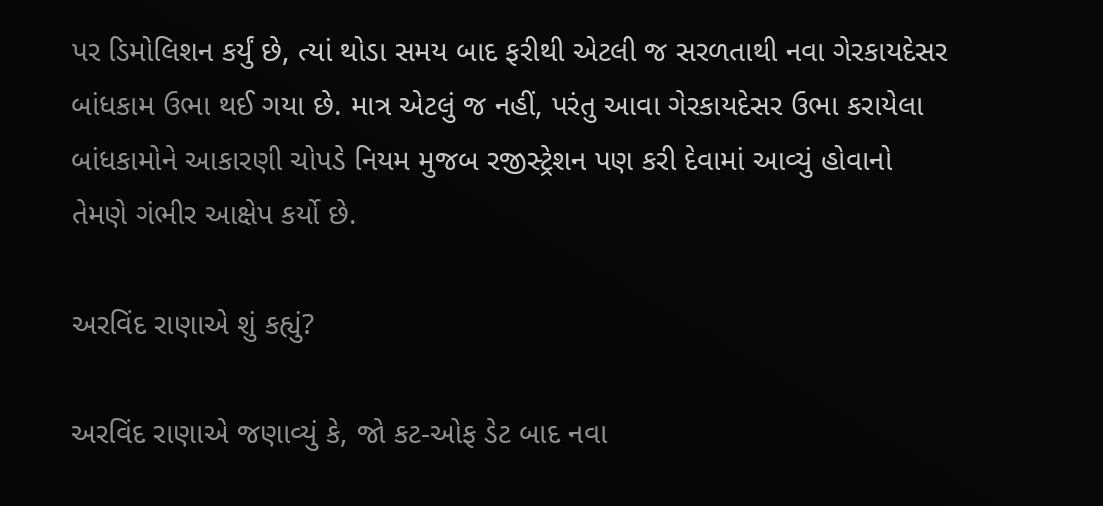પર ડિમોલિશન કર્યું છે, ત્યાં થોડા સમય બાદ ફરીથી એટલી જ સરળતાથી નવા ગેરકાયદેસર બાંધકામ ઉભા થઈ ગયા છે. માત્ર એટલું જ નહીં, પરંતુ આવા ગેરકાયદેસર ઉભા કરાયેલા બાંધકામોને આકારણી ચોપડે નિયમ મુજબ રજીસ્ટ્રેશન પણ કરી દેવામાં આવ્યું હોવાનો તેમણે ગંભીર આક્ષેપ કર્યો છે.

અરવિંદ રાણાએ શું કહ્યું?

અરવિંદ રાણાએ જણાવ્યું કે, જો કટ-ઓફ ડેટ બાદ નવા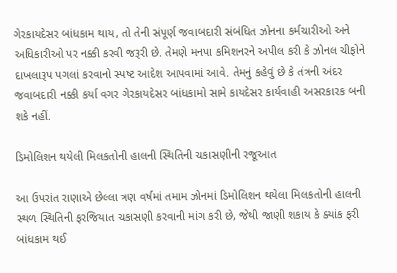ગેરકાયદેસર બાંધકામ થાય, તો તેની સંપૂર્ણ જવાબદારી સંબંધિત ઝોનના કર્મચારીઓ અને અધિકારીઓ પર નક્કી કરવી જરૂરી છે. તેમણે મનપા કમિશનરને અપીલ કરી કે ઝોનલ ચીફોને દાખલારૂપ પગલાં કરવાનો સ્પષ્ટ આદેશ આપવામાં આવે. તેમનું કહેવું છે કે તંત્રની અંદર જવાબદારી નક્કી કર્યા વગર ગેરકાયદેસર બાંધકામો સામે કાયદેસર કાર્યવાહી અસરકારક બની શકે નહીં.

ડિમોલિશન થયેલી મિલકતોની હાલની સ્થિતિની ચકાસણીની રજૂઆત

આ ઉપરાંત રાણાએ છેલ્લા ત્રણ વર્ષમાં તમામ ઝોનમાં ડિમોલિશન થયેલા મિલકતોની હાલની સ્થળ સ્થિતિની ફરજિયાત ચકાસણી કરવાની માંગ કરી છે, જેથી જાણી શકાય કે ક્યાંક ફરી બાંધકામ થઈ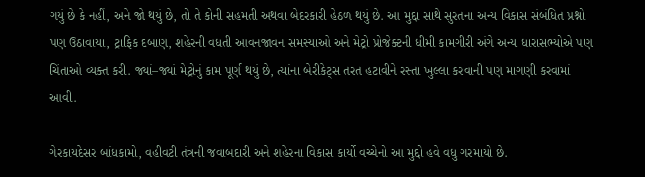ગયું છે કે નહીં, અને જો થયું છે, તો તે કોની સહમતી અથવા બેદરકારી હેઠળ થયું છે. આ મુદ્દા સાથે સુરતના અન્ય વિકાસ સંબંધિત પ્રશ્નો પણ ઉઠાવાયા, ટ્રાફિક દબાણ, શહેરની વધતી આવનજાવન સમસ્યાઓ અને મેટ્રો પ્રોજેક્ટની ધીમી કામગીરી અંગે અન્ય ધારાસભ્યોએ પણ ચિંતાઓ વ્યક્ત કરી. જ્યાં–જ્યાં મેટ્રોનું કામ પૂર્ણ થયું છે, ત્યાંના બેરીકેટ્સ તરત હટાવીને રસ્તા ખુલ્લા કરવાની પણ માગણી કરવામાં આવી.

ગેરકાયદેસર બાંધકામો, વહીવટી તંત્રની જવાબદારી અને શહેરના વિકાસ કાર્યો વચ્ચેનો આ મુદ્દો હવે વધુ ગરમાયો છે.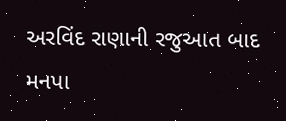અરવિંદ રાણાની રજુઆત બાદ મનપા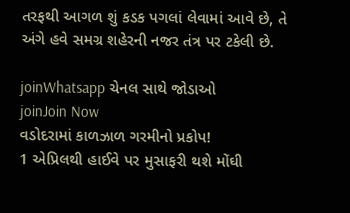તરફથી આગળ શું કડક પગલાં લેવામાં આવે છે, તે અંગે હવે સમગ્ર શહેરની નજર તંત્ર પર ટકેલી છે.

joinWhatsapp ચેનલ સાથે જોડાઓ
joinJoin Now
વડોદરામાં કાળઝાળ ગરમીનો પ્રકોપ!
1 એપ્રિલથી હાઈવે પર મુસાફરી થશે મોંઘી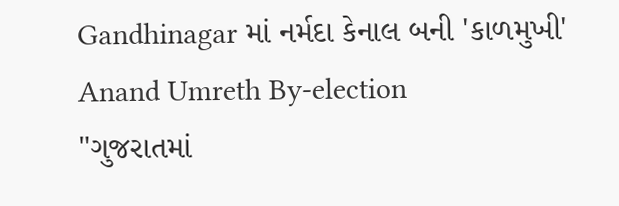Gandhinagar માં નર્મદા કેનાલ બની 'કાળમુખી'
Anand Umreth By-election
"ગુજરાતમાં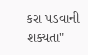કરા પડવાની શક્યતા"